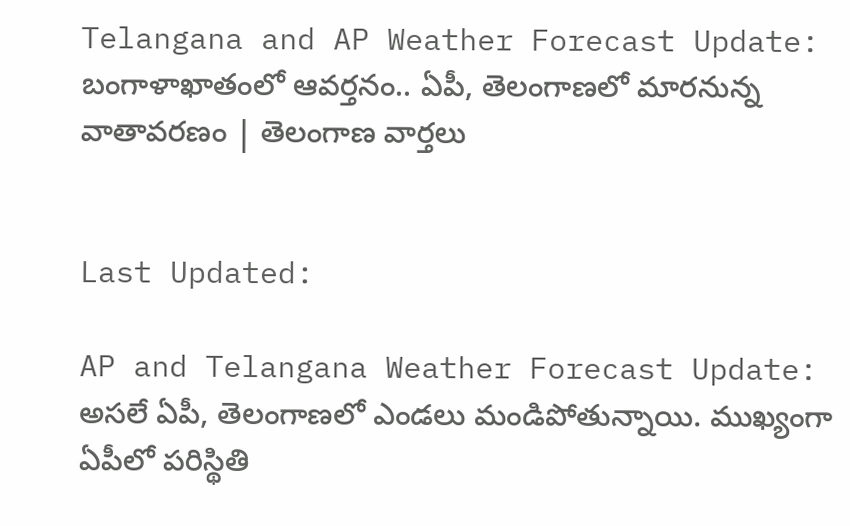Telangana and AP Weather Forecast Update: బంగాళాఖాతంలో ఆవర్తనం.. ఏపీ, తెలంగాణలో మారనున్న వాతావరణం | తెలంగాణ వార్తలు


Last Updated:

AP and Telangana Weather Forecast Update: అసలే ఏపీ, తెలంగాణలో ఎండలు మండిపోతున్నాయి. ముఖ్యంగా ఏపీలో పరిస్థితి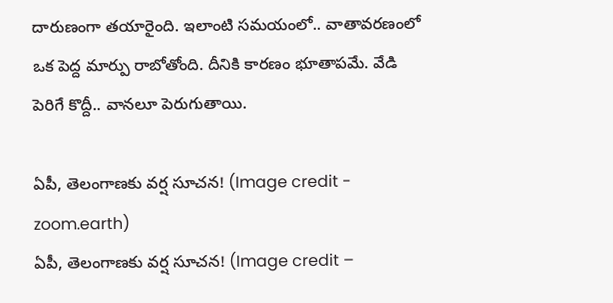దారుణంగా తయారైంది. ఇలాంటి సమయంలో.. వాతావరణంలో ఒక పెద్ద మార్పు రాబోతోంది. దీనికి కారణం భూతాపమే. వేడి పెరిగే కొద్దీ.. వానలూ పెరుగుతాయి.

ఏపీ, తెలంగాణకు వర్ష సూచన! (Image credit - zoom.earth)
ఏపీ, తెలంగాణకు వర్ష సూచన! (Image credit –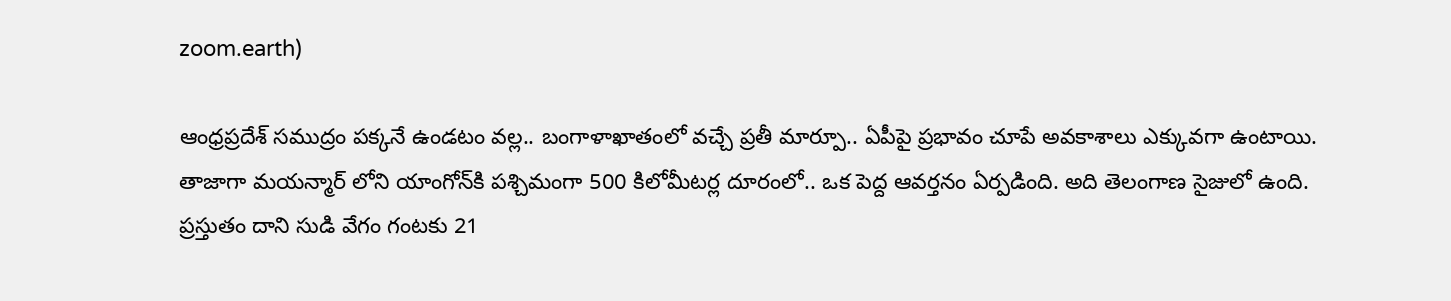zoom.earth)

ఆంధ్రప్రదేశ్ సముద్రం పక్కనే ఉండటం వల్ల.. బంగాళాఖాతంలో వచ్చే ప్రతీ మార్పూ.. ఏపీపై ప్రభావం చూపే అవకాశాలు ఎక్కువగా ఉంటాయి. తాజాగా మయన్మార్‌ లోని యాంగోన్‌కి పశ్చిమంగా 500 కిలోమీటర్ల దూరంలో.. ఒక పెద్ద ఆవర్తనం ఏర్పడింది. అది తెలంగాణ సైజులో ఉంది. ప్రస్తుతం దాని సుడి వేగం గంటకు 21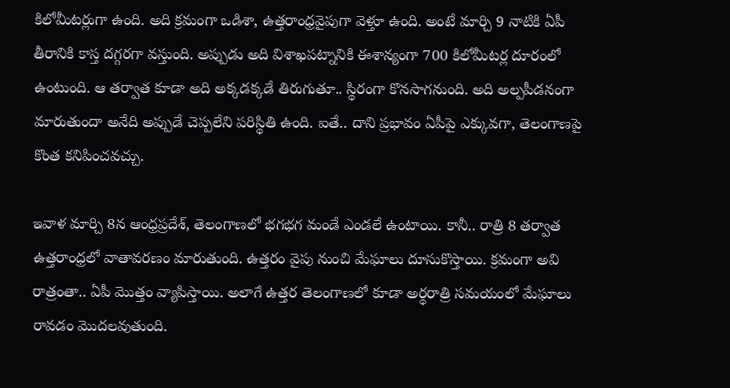కిలోమీటర్లుగా ఉంది. అది క్రమంగా ఒడిశా, ఉత్తరాంధ్రవైపుగా వెళ్తూ ఉంది. అంటే మార్చి 9 నాటికి ఏపీ తీరానికి కాస్త దగ్గరగా వస్తుంది. అప్పుడు అది విశాఖపట్నానికి ఈశాన్యంగా 700 కిలోమీటర్ల దూరంలో ఉంటుంది. ఆ తర్వాత కూడా అది అక్కడక్కడే తిరుగుతూ.. స్థిరంగా కొనసాగనుంది. అది అల్పపీడనంగా మారుతుందా అనేది అప్పుడే చెప్పలేని పరిస్థితి ఉంది. ఐతే.. దాని ప్రభావం ఏపీపై ఎక్కువగా, తెలంగాణపై కొంత కనిపించవచ్చు.

ఇవాళ మార్చి 8న ఆంధ్రప్రదేశ్, తెలంగాణలో భగభగ మండే ఎండలే ఉంటాయి. కానీ.. రాత్రి 8 తర్వాత ఉత్తరాంధ్రలో వాతావరణం మారుతుంది. ఉత్తరం వైపు నుంచి మేఘాలు దూసుకొస్తాయి. క్రమంగా అవి రాత్రంతా.. ఏపీ మొత్తం వ్యాపిస్తాయి. అలాగే ఉత్తర తెలంగాణలో కూడా అర్థరాత్రి సమయంలో మేఘాలు రావడం మొదలవుతుంది.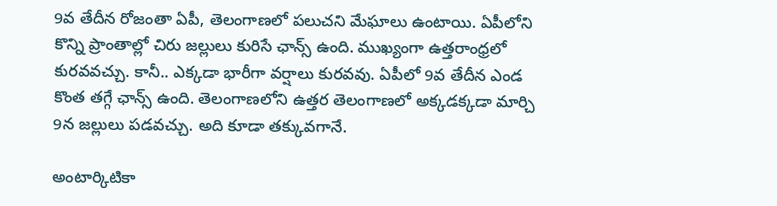9వ తేదీన రోజంతా ఏపీ, తెలంగాణలో పలుచని మేఘాలు ఉంటాయి. ఏపీలోని కొన్ని ప్రాంతాల్లో చిరు జల్లులు కురిసే ఛాన్స్ ఉంది. ముఖ్యంగా ఉత్తరాంధ్రలో కురవవచ్చు. కానీ.. ఎక్కడా భారీగా వర్షాలు కురవవు. ఏపీలో 9వ తేదీన ఎండ కొంత తగ్గే ఛాన్స్ ఉంది. తెలంగాణలోని ఉత్తర తెలంగాణలో అక్కడక్కడా మార్చి 9న జల్లులు పడవచ్చు. అది కూడా తక్కువగానే.

అంటార్కిటికా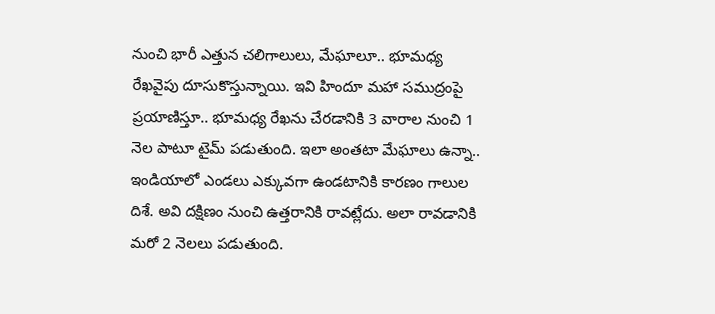నుంచి భారీ ఎత్తున చలిగాలులు, మేఘాలూ.. భూమధ్య రేఖవైపు దూసుకొస్తున్నాయి. ఇవి హిందూ మహా సముద్రంపై ప్రయాణిస్తూ.. భూమధ్య రేఖను చేరడానికి 3 వారాల నుంచి 1 నెల పాటూ టైమ్ పడుతుంది. ఇలా అంతటా మేఘాలు ఉన్నా.. ఇండియాలో ఎండలు ఎక్కువగా ఉండటానికి కారణం గాలుల దిశే. అవి దక్షిణం నుంచి ఉత్తరానికి రావట్లేదు. అలా రావడానికి మరో 2 నెలలు పడుతుంది.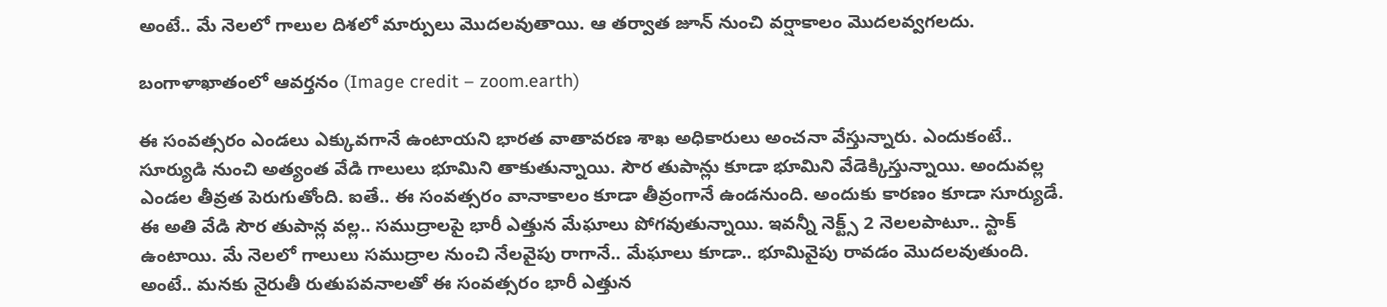అంటే.. మే నెలలో గాలుల దిశలో మార్పులు మొదలవుతాయి. ఆ తర్వాత జూన్ నుంచి వర్షాకాలం మొదలవ్వగలదు.

బంగాళాఖాతంలో ఆవర్తనం (Image credit – zoom.earth)

ఈ సంవత్సరం ఎండలు ఎక్కువగానే ఉంటాయని భారత వాతావరణ శాఖ అధికారులు అంచనా వేస్తున్నారు. ఎందుకంటే.. సూర్యుడి నుంచి అత్యంత వేడి గాలులు భూమిని తాకుతున్నాయి. సౌర తుపాన్లు కూడా భూమిని వేడెక్కిస్తున్నాయి. అందువల్ల ఎండల తీవ్రత పెరుగుతోంది. ఐతే.. ఈ సంవత్సరం వానాకాలం కూడా తీవ్రంగానే ఉండనుంది. అందుకు కారణం కూడా సూర్యుడే. ఈ అతి వేడి సౌర తుపాన్ల వల్ల.. సముద్రాలపై భారీ ఎత్తున మేఘాలు పోగవుతున్నాయి. ఇవన్నీ నెక్ట్స్ 2 నెలలపాటూ.. స్టాక్ ఉంటాయి. మే నెలలో గాలులు సముద్రాల నుంచి నేలవైపు రాగానే.. మేఘాలు కూడా.. భూమివైపు రావడం మొదలవుతుంది. అంటే.. మనకు నైరుతీ రుతుపవనాలతో ఈ సంవత్సరం భారీ ఎత్తున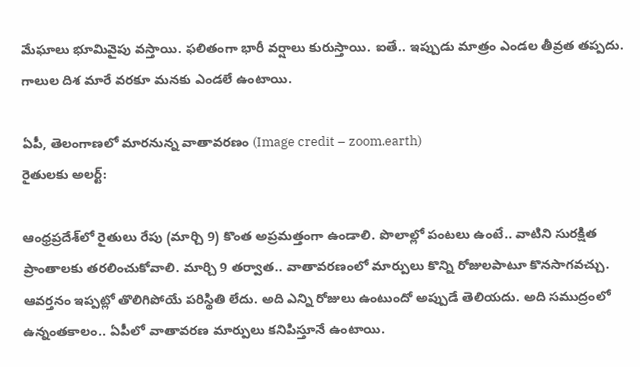మేఘాలు భూమివైపు వస్తాయి. ఫలితంగా భారీ వర్షాలు కురుస్తాయి. ఐతే.. ఇప్పుడు మాత్రం ఎండల తీవ్రత తప్పదు. గాలుల దిశ మారే వరకూ మనకు ఎండలే ఉంటాయి.

ఏపీ, తెలంగాణలో మారనున్న వాతావరణం (Image credit – zoom.earth)
రైతులకు అలర్ట్:

ఆంధ్రప్రదేశ్‌లో రైతులు రేపు (మార్చి 9) కొంత అప్రమత్తంగా ఉండాలి. పొలాల్లో పంటలు ఉంటే.. వాటిని సురక్షిత ప్రాంతాలకు తరలించుకోవాలి. మార్చి 9 తర్వాత.. వాతావరణంలో మార్పులు కొన్ని రోజులపాటూ కొనసాగవచ్చు. ఆవర్తనం ఇప్పట్లో తొలిగిపోయే పరిస్థితి లేదు. అది ఎన్ని రోజులు ఉంటుందో అప్పుడే తెలియదు. అది సముద్రంలో ఉన్నంతకాలం.. ఏపీలో వాతావరణ మార్పులు కనిపిస్తూనే ఉంటాయి.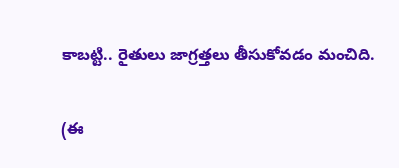కాబట్టి.. రైతులు జాగ్రత్తలు తీసుకోవడం మంచిది.

(ఈ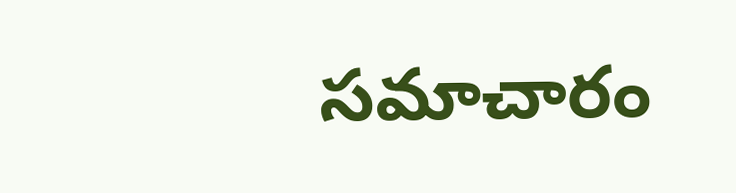సమాచారం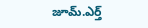జూమ్.ఎర్త్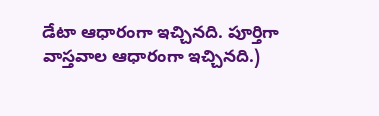డేటా ఆధారంగా ఇచ్చినది. పూర్తిగా వాస్తవాల ఆధారంగా ఇచ్చినది.)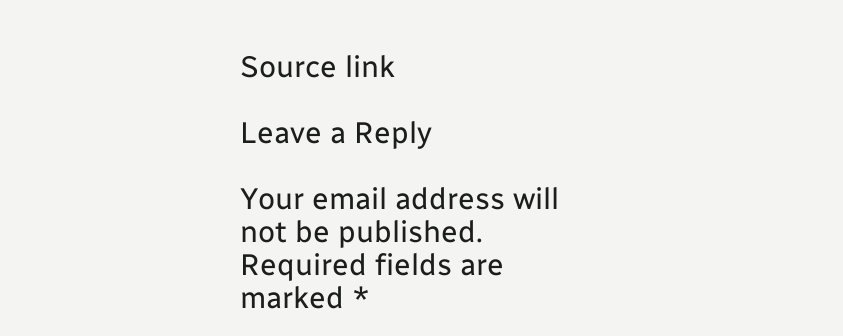Source link

Leave a Reply

Your email address will not be published. Required fields are marked *